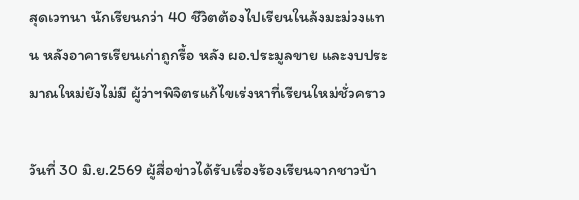สุดเวทนา นักเรียนกว่า 40 ชีวิตต้องไปเรียนในล้งมะม่วงแทน หลังอาคารเรียนเก่าถูกรื้อ หลัง ผอ.ประมูลขาย และงบประมาณใหม่ยังไม่มี ผู้ว่าฯพิจิตรแก้ไขเร่งหาที่เรียนใหม่ชั่วคราว

วันที่ 30 มิ.ย.2569 ผู้สื่อข่าวได้รับเรื่องร้องเรียนจากชาวบ้า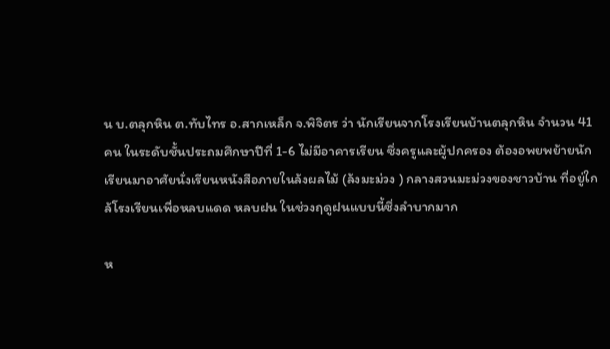น บ.ตลุกหิน ต.ทับไทร อ.สากเหล็ก จ.พิจิตร ว่า นักเรียนจากโรงเรียนบ้านตลุกหิน จำนวน 41 คน ในระดับชั้นประถมศึกษาปีที่ 1-6 ไม่มีอาคารเรียน ซึ่งครูและผู้ปกครอง ต้องอพยพย้ายนักเรียนมาอาศัยนั่งเรียนหนังสือภายในล้งผลไม้ (ล้งมะม่วง ) กลางสวนมะม่วงของชาวบ้าน ที่อยู่ใกล้โรงเรียนเพื่อหลบแดด หลบฝน ในช่วงฤดูฝนแบบนี้ซึ่งลำบากมาก

ห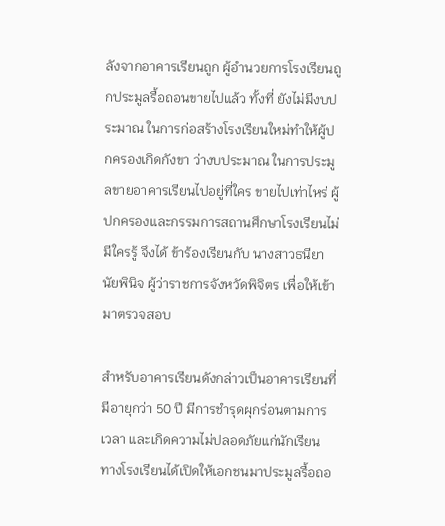ลังจากอาคารเรียนถูก ผู้อำนวยการโรงเรียนถูกประมูลรื้อถอนขายไปแล้ว ทั้งที่ ยังไม่มีงบประมาณ ในการก่อสร้างโรงเรียนใหม่ทำให้ผู้ปกครองเกิดกังขา ว่างบประมาณ ในการประมูลขายอาคารเรียนไปอยู่ที่ใคร ขายไปเท่าไหร่ ผู้ปกครองและกรรมการสถานศึกษาโรงเรียนไม่มีใครรู้ จึงได้ ข้าร้องเรียนกับ นางสาวธนียา นัยพินิจ ผู้ว่าราชการจังหวัดพิจิตร เพื่อให้เข้ามาตรวจสอบ

สำหรับอาคารเรียนดังกล่าวเป็นอาคารเรียนที่มีอายุกว่า 50 ปี มีการชำรุดผุกร่อนตามการเวลา และเกิดความไม่ปลอดภัยแก่นักเรียน ทางโรงเรียนได้เปิดให้เอกชนมาประมูลรื้อถอ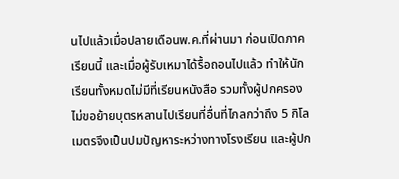นไปแล้วเมื่อปลายเดือนพ.ค.ที่ผ่านมา ก่อนเปิดภาคเรียนนี้ และเมื่อผู้รับเหมาได้รื้อถอนไปแล้ว ทำให้นักเรียนทั้งหมดไม่มีที่เรียนหนังสือ รวมทั้งผู้ปกครองไม่ขอย้ายบุตรหลานไปเรียนที่อื่นที่ไกลกว่าถึง 5 กิโลเมตรจึงเป็นปมปัญหาระหว่างทางโรงเรียน และผู้ปก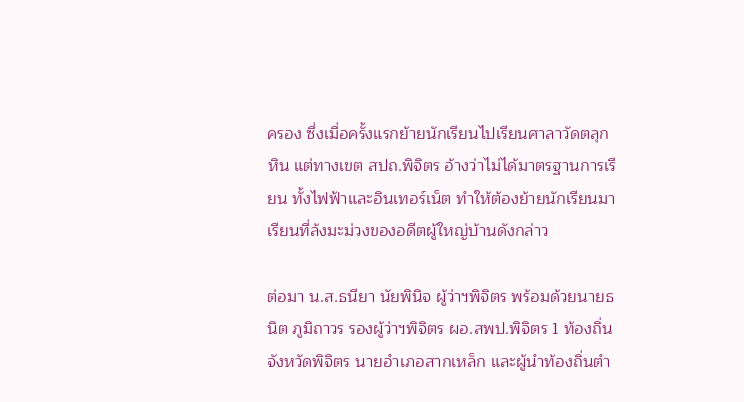ครอง ซึ่งเมื่อครั้งแรกย้ายนักเรียนไปเรียนศาลาวัดตลุกหิน แต่ทางเขต สปถ.พิจิตร อ้างว่าไม่ได้มาตรฐานการเรียน ทั้งไฟฟ้าและอินเทอร์เน็ต ทำให้ต้องย้ายนักเรียนมาเรียนที่ล้งมะม่วงของอดีตผู้ใหญ่บ้านดังกล่าว

ต่อมา น.ส.ธนียา นัยพินิจ ผู้ว่าฯพิจิตร พร้อมด้วยนายธนิต ภูมิถาวร รองผู้ว่าฯพิจิตร ผอ.สพป.พิจิตร 1 ท้องถิ่นจังหวัดพิจิตร นายอำเภอสากเหล็ก และผู้นำท้องถิ่นตำ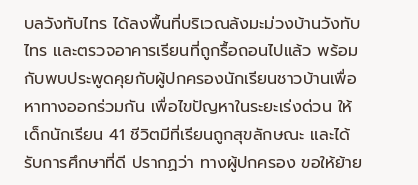บลวังทับไทร ได้ลงพื้นที่บริเวณล้งมะม่วงบ้านวังทับไทร และตรวจอาคารเรียนที่ถูกรื้อถอนไปแล้ว พร้อมกับพบประพูดคุยกับผู้ปกครองนักเรียนชาวบ้านเพื่อหาทางออกร่วมกัน เพื่อไขปัญหาในระยะเร่งด่วน ให้เด็กนักเรียน 41 ชีวิตมีที่เรียนถูกสุขลักษณะ และได้รับการศึกษาที่ดี ปรากฏว่า ทางผู้ปกครอง ขอให้ย้าย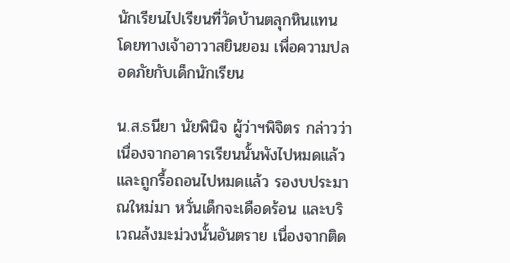นักเรียนไปเรียนที่วัดบ้านตลุกหินแทน โดยทางเจ้าอาวาสยินยอม เพื่อความปลอดภัยกับเด็กนักเรียน

น.ส.ธนียา นัยพินิจ ผู้ว่าฯพิจิตร กล่าวว่า เนื่องจากอาคารเรียนนั้นพังไปหมดแล้ว และถูกรื้อถอนไปหมดแล้ว รองบประมาณใหม่มา หวั่นเด็กจะเดือดร้อน และบริเวณล้งมะม่วงนั้นอันตราย เนื่องจากติด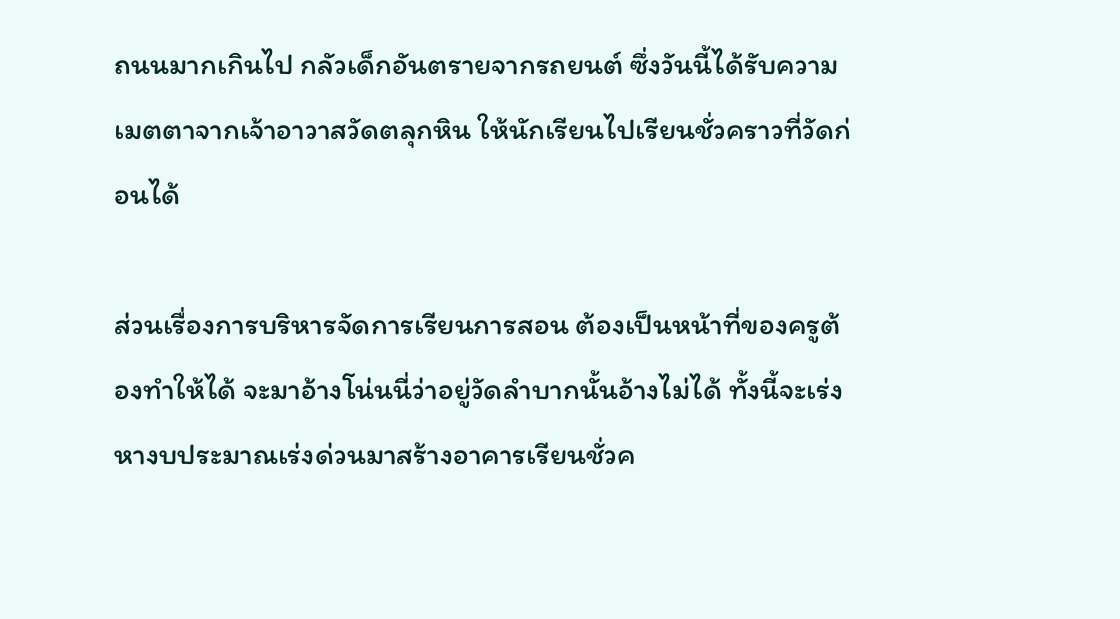ถนนมากเกินไป กลัวเด็กอันตรายจากรถยนต์ ซึ่งวันนี้ได้รับความเมตตาจากเจ้าอาวาสวัดตลุกหิน ให้นักเรียนไปเรียนชั่วคราวที่วัดก่อนได้

ส่วนเรื่องการบริหารจัดการเรียนการสอน ต้องเป็นหน้าที่ของครูต้องทำให้ได้ จะมาอ้างโน่นนี่ว่าอยู่วัดลำบากนั้นอ้างไม่ได้ ทั้งนี้จะเร่งหางบประมาณเร่งด่วนมาสร้างอาคารเรียนชั่วค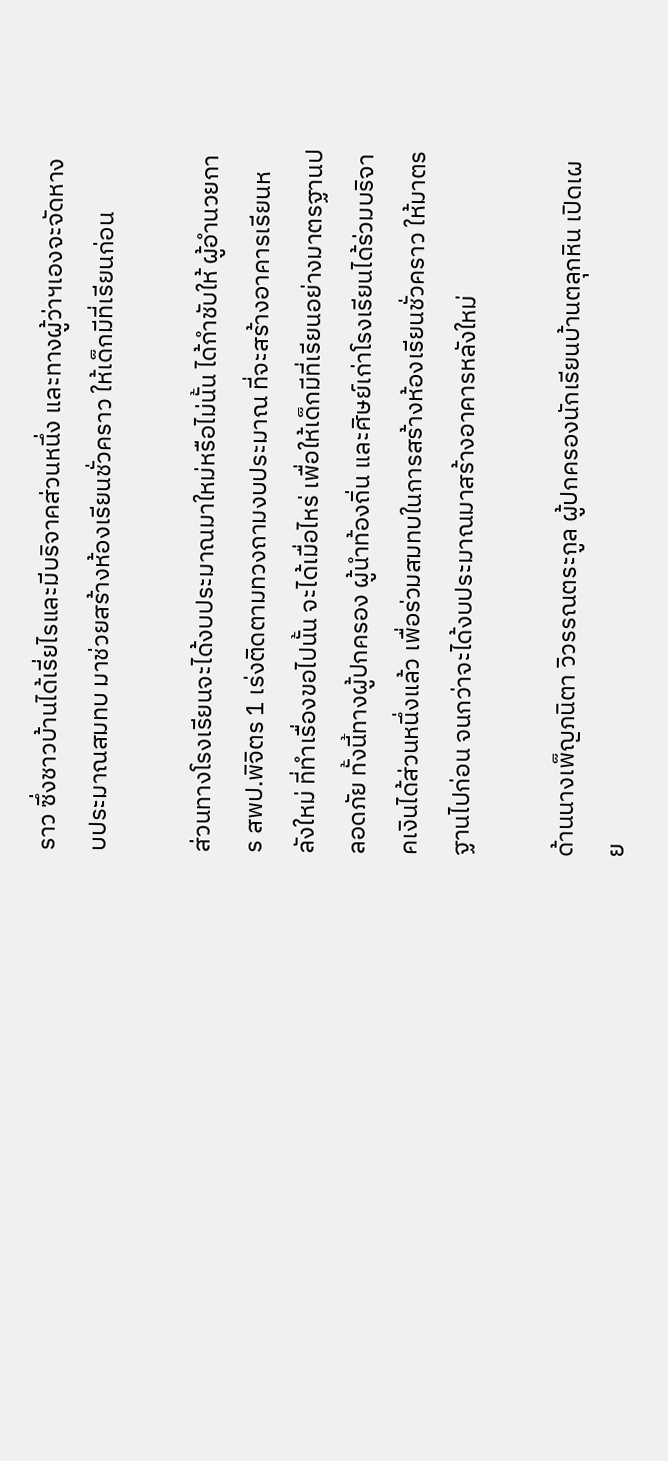ราว ซึ่งชาวบ้านได้เรี่ยไรและมีบริจาคส่วนหนึ่ง และทางผู้ว่าฯเองจะจัดหางบประมาณสมทบ มาช่วยสร้างห้องเรียนชั่วคราว ให้เด็กมีที่เรียนก่อน

ส่วนทางโรงเรียนจะได้งบประมาณมาใหม่หรือไม่นั้น ได้กำชับให้ ผู้อำนวยการ สพป.พิจิตร 1 เร่งติดตามทวงถามงบประมาณ ที่จะสร้างอาคารเรียนหลังใหม่ ที่ทำเรื่องขอไปนั้น จะได้เมื่อไหร่ เพื่อให้เด็กมีที่เรียนอย่างมาตรฐานปลอดภัย ทั้งนี้ทางผู้ปกครอง ผู้นำท้องถิ่น และศิษย์เก่าโรงเรียนได้ร่วมบริจาคเงินได้ส่วนหนึ่งแล้ว เพื่อร่วมสมทบในการสร้างห้องเรียนชั่วคราว ให้มาตรฐานไปก่อน จนกว่าจะได้งบประมาณมาสร้างอาคารหลังใหม่

ด้านนางเพ็ญภนิตา วิวรรณตระกูล ผู้ปกครองนักเรียนบ้านตลุกหิน เปิดเผย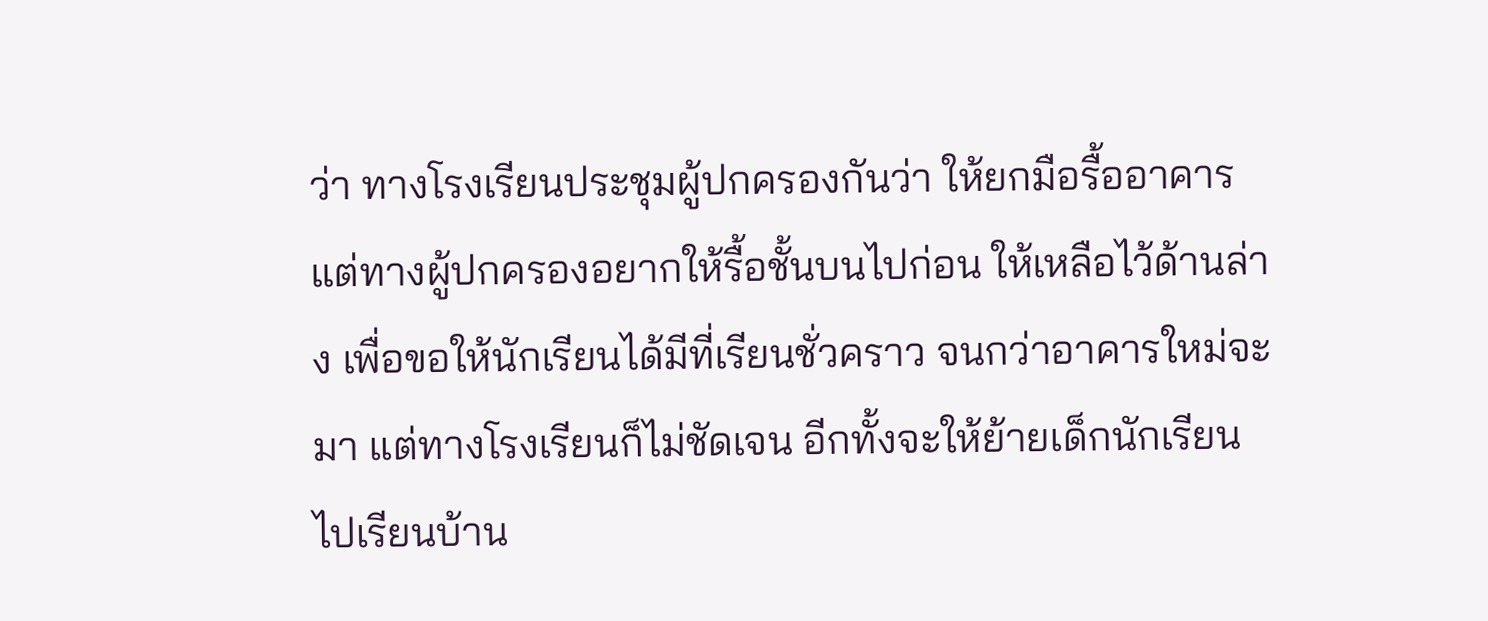ว่า ทางโรงเรียนประชุมผู้ปกครองกันว่า ให้ยกมือรื้ออาคาร แต่ทางผู้ปกครองอยากให้รื้อชั้นบนไปก่อน ให้เหลือไว้ด้านล่าง เพื่อขอให้นักเรียนได้มีที่เรียนชั่วคราว จนกว่าอาคารใหม่จะมา แต่ทางโรงเรียนก็ไม่ชัดเจน อีกทั้งจะให้ย้ายเด็กนักเรียนไปเรียนบ้าน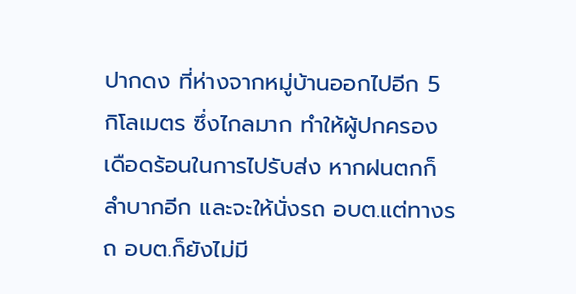ปากดง ที่ห่างจากหมู่บ้านออกไปอีก 5 กิโลเมตร ซึ่งไกลมาก ทำให้ผู้ปกครองเดือดร้อนในการไปรับส่ง หากฝนตกก็ลำบากอีก และจะให้นั่งรถ อบต.แต่ทางรถ อบต.ก็ยังไม่มี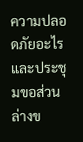ความปลอดภัยอะไร และประชุมขอส่วนล่างข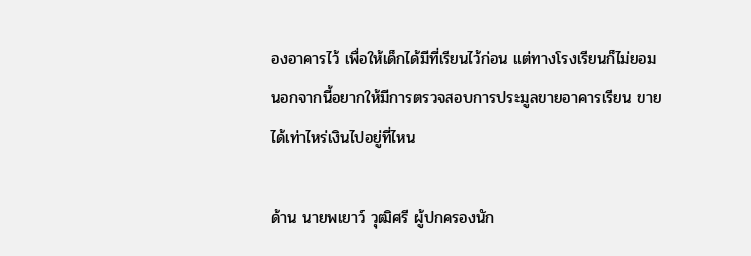องอาคารไว้ เพื่อให้เด็กได้มีที่เรียนไว้ก่อน แต่ทางโรงเรียนก็ไม่ยอม นอกจากนี้อยากให้มีการตรวจสอบการประมูลขายอาคารเรียน ขายได้เท่าไหร่เงินไปอยู่ที่ไหน

ด้าน นายพเยาว์ วุฒิศรี ผู้ปกครองนัก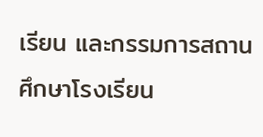เรียน และกรรมการสถานศึกษาโรงเรียน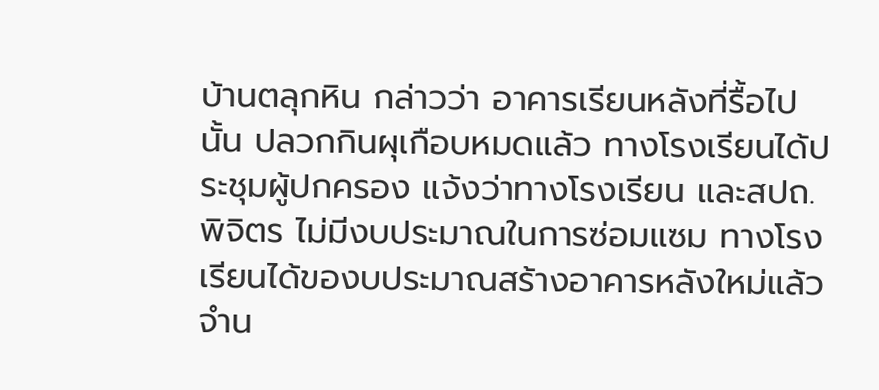บ้านตลุกหิน กล่าวว่า อาคารเรียนหลังที่รื้อไปนั้น ปลวกกินผุเกือบหมดแล้ว ทางโรงเรียนได้ประชุมผู้ปกครอง แจ้งว่าทางโรงเรียน และสปถ.พิจิตร ไม่มีงบประมาณในการซ่อมแซม ทางโรงเรียนได้ของบประมาณสร้างอาคารหลังใหม่แล้ว จำน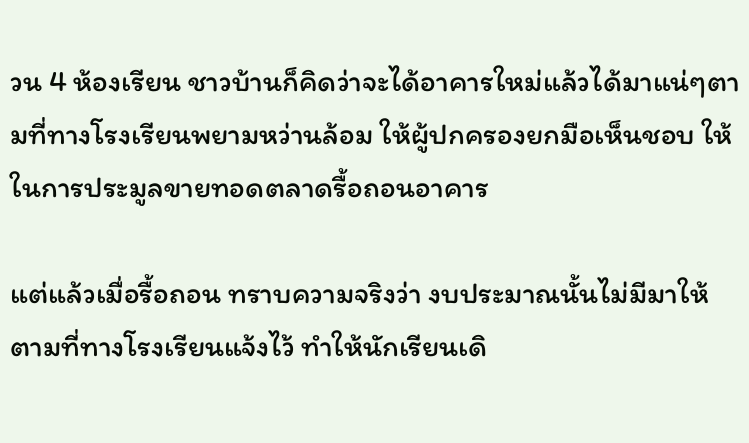วน 4 ห้องเรียน ชาวบ้านก็คิดว่าจะได้อาคารใหม่แล้วได้มาแน่ๆตามที่ทางโรงเรียนพยามหว่านล้อม ให้ผู้ปกครองยกมือเห็นชอบ ให้ในการประมูลขายทอดตลาดรื้อถอนอาคาร

แต่แล้วเมื่อรื้อถอน ทราบความจริงว่า งบประมาณนั้นไม่มีมาให้ ตามที่ทางโรงเรียนแจ้งไว้ ทำให้นักเรียนเดิ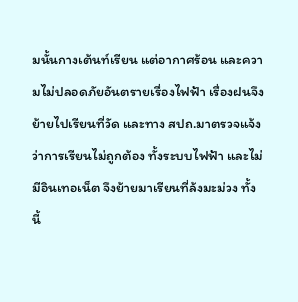มนั้นกางเต้นท์เรียน แต่อากาศร้อน และความไม่ปลอดภัยอันตรายเรื่องไฟฟ้า เรื่องฝนจึงย้ายไปเรียนที่วัด และทาง สปถ.มาตรวจแจ้งว่าการเรียนไม่ถูกต้อง ทั้งระบบไฟฟ้า และไม่มีอินเทอเน็ต จึงย้ายมาเรียนที่ล้งมะม่วง ทั้งนี้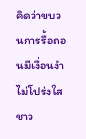คิดว่าขบวนการรื้อถอนมีเงื่อนงำไม่โปร่งใส ชาว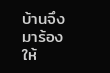บ้านจึงมาร้อง ให้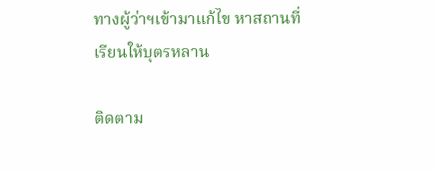ทางผู้ว่าฯเข้ามาแก้ไข หาสถานที่เรียนให้บุตรหลาน

ติดตาม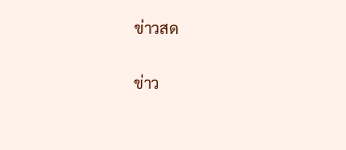ข่าวสด

ข่าว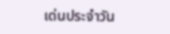เด่นประจำวัน